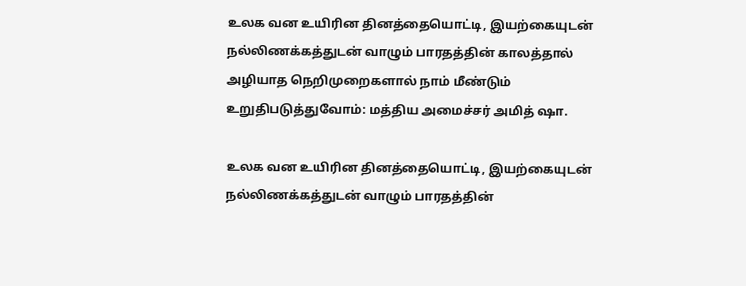உலக வன உயிரின தினத்தையொட்டி, இயற்கையுடன் நல்லிணக்கத்துடன் வாழும் பாரதத்தின் காலத்தால் அழியாத நெறிமுறைகளால் நாம் மீண்டும் உறுதிபடுத்துவோம்: மத்திய அமைச்சர் அமித் ஷா.

உலக வன உயிரின தினத்தையொட்டி, இயற்கையுடன் நல்லிணக்கத்துடன் வாழும் பாரதத்தின்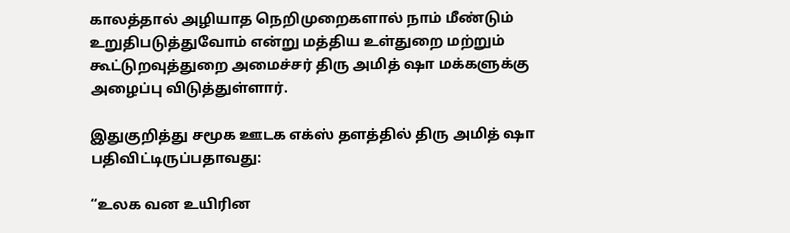காலத்தால் அழியாத நெறிமுறைகளால் நாம் மீண்டும் உறுதிபடுத்துவோம் என்று மத்திய உள்துறை மற்றும் கூட்டுறவுத்துறை அமைச்சர் திரு அமித் ஷா மக்களுக்கு அழைப்பு விடுத்துள்ளார்.

இதுகுறித்து சமூக ஊடக எக்ஸ் தளத்தில் திரு அமித் ஷா பதிவிட்டிருப்பதாவது:

“உலக வன உயிரின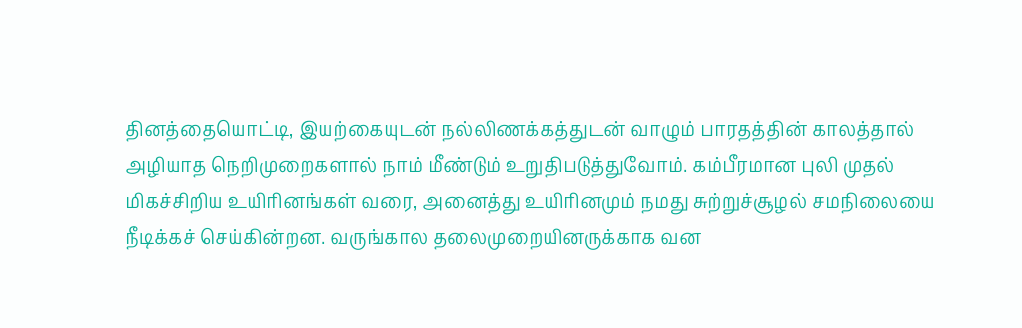தினத்தையொட்டி, இயற்கையுடன் நல்லிணக்கத்துடன் வாழும் பாரதத்தின் காலத்தால் அழியாத நெறிமுறைகளால் நாம் மீண்டும் உறுதிபடுத்துவோம். கம்பீரமான புலி முதல் மிகச்சிறிய உயிரினங்கள் வரை, அனைத்து உயிரினமும் நமது சுற்றுச்சூழல் சமநிலையை நீடிக்கச் செய்கின்றன. வருங்கால தலைமுறையினருக்காக வன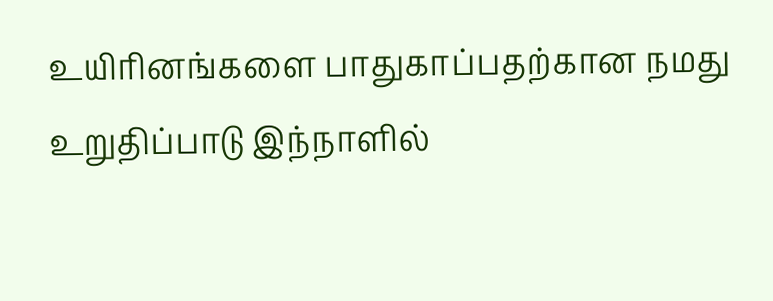உயிரினங்களை பாதுகாப்பதற்கான நமது உறுதிப்பாடு இந்நாளில்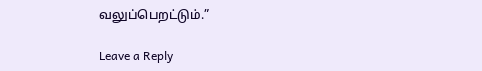வலுப்பெறட்டும்.”

Leave a Reply